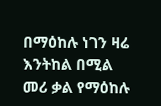በማዕከሉ ነገን ዛሬ እንትከል በሚል መሪ ቃል የማዕከሉ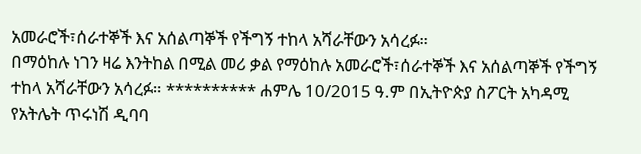አመራሮች፣ሰራተኞች እና አሰልጣኞች የችግኝ ተከላ አሻራቸውን አሳረፉ።
በማዕከሉ ነገን ዛሬ እንትከል በሚል መሪ ቃል የማዕከሉ አመራሮች፣ሰራተኞች እና አሰልጣኞች የችግኝ ተከላ አሻራቸውን አሳረፉ። ********** ሐምሌ 10/2015 ዓ.ም በኢትዮጵያ ስፖርት አካዳሚ የአትሌት ጥሩነሽ ዲባባ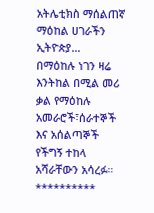አትሌቲክስ ማሰልጠኛ ማዕከል ሀገራችን ኢትዮጵያ…
በማዕከሉ ነገን ዛሬ እንትከል በሚል መሪ ቃል የማዕከሉ አመራሮች፣ሰራተኞች እና አሰልጣኞች የችግኝ ተከላ አሻራቸውን አሳረፉ። **********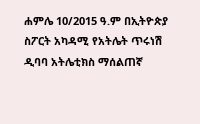ሐምሌ 10/2015 ዓ.ም በኢትዮጵያ ስፖርት አካዳሚ የአትሌት ጥሩነሽ ዲባባ አትሌቲክስ ማሰልጠኛ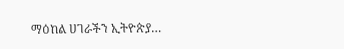ማዕከል ሀገራችን ኢትዮጵያ…